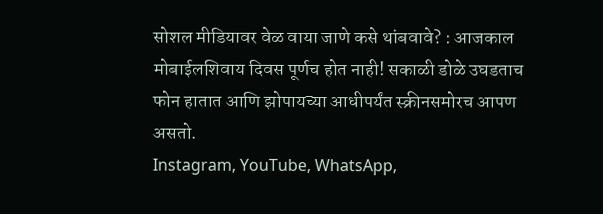सोशल मीडियावर वेळ वाया जाणे कसे थांबवावे? : आजकाल मोबाईलशिवाय दिवस पूर्णच होत नाही! सकाळी डोळे उघडताच फोन हातात आणि झोपायच्या आधीपर्यंत स्क्रीनसमोरच आपण असतो.
Instagram, YouTube, WhatsApp,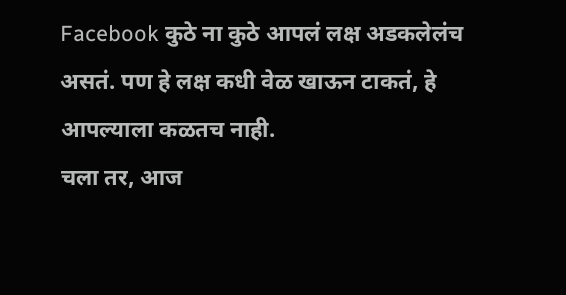Facebook कुठे ना कुठे आपलं लक्ष अडकलेलंच असतं. पण हे लक्ष कधी वेळ खाऊन टाकतं, हे आपल्याला कळतच नाही.
चला तर, आज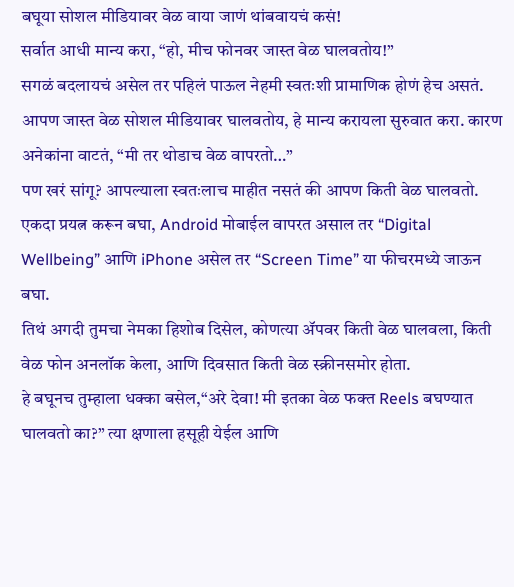बघूया सोशल मीडियावर वेळ वाया जाणं थांबवायचं कसं!
सर्वात आधी मान्य करा, “हो, मीच फोनवर जास्त वेळ घालवतोय!”
सगळं बदलायचं असेल तर पहिलं पाऊल नेहमी स्वतःशी प्रामाणिक होणं हेच असतं. आपण जास्त वेळ सोशल मीडियावर घालवतोय, हे मान्य करायला सुरुवात करा. कारण अनेकांना वाटतं, “मी तर थोडाच वेळ वापरतो…”
पण खरं सांगू? आपल्याला स्वतःलाच माहीत नसतं की आपण किती वेळ घालवतो. एकदा प्रयत्न करून बघा, Android मोबाईल वापरत असाल तर “Digital Wellbeing” आणि iPhone असेल तर “Screen Time” या फीचरमध्ये जाऊन बघा.
तिथं अगदी तुमचा नेमका हिशोब दिसेल, कोणत्या ॲपवर किती वेळ घालवला, किती वेळ फोन अनलॉक केला, आणि दिवसात किती वेळ स्क्रीनसमोर होता.
हे बघूनच तुम्हाला धक्का बसेल,“अरे देवा! मी इतका वेळ फक्त Reels बघण्यात घालवतो का?” त्या क्षणाला हसूही येईल आणि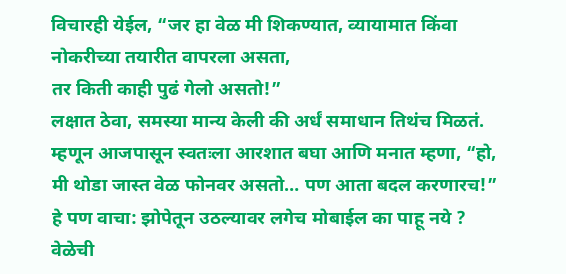विचारही येईल, “जर हा वेळ मी शिकण्यात, व्यायामात किंवा नोकरीच्या तयारीत वापरला असता,
तर किती काही पुढं गेलो असतो!”
लक्षात ठेवा, समस्या मान्य केली की अर्धं समाधान तिथंच मिळतं. म्हणून आजपासून स्वतःला आरशात बघा आणि मनात म्हणा, “हो, मी थोडा जास्त वेळ फोनवर असतो… पण आता बदल करणारच!”
हे पण वाचा: झोपेतून उठल्यावर लगेच मोबाईल का पाहू नये ?
वेळेची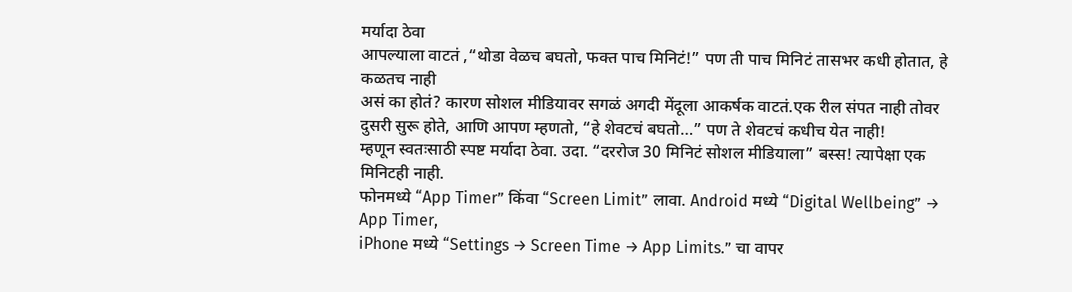मर्यादा ठेवा
आपल्याला वाटतं ,“थोडा वेळच बघतो, फक्त पाच मिनिटं!” पण ती पाच मिनिटं तासभर कधी होतात, हे कळतच नाही
असं का होतं? कारण सोशल मीडियावर सगळं अगदी मेंदूला आकर्षक वाटतं.एक रील संपत नाही तोवर दुसरी सुरू होते, आणि आपण म्हणतो, “हे शेवटचं बघतो…” पण ते शेवटचं कधीच येत नाही!
म्हणून स्वतःसाठी स्पष्ट मर्यादा ठेवा. उदा. “दररोज 30 मिनिटं सोशल मीडियाला” बस्स! त्यापेक्षा एक मिनिटही नाही.
फोनमध्ये “App Timer” किंवा “Screen Limit” लावा. Android मध्ये “Digital Wellbeing” → App Timer,
iPhone मध्ये “Settings → Screen Time → App Limits.” चा वापर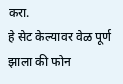करा.
हे सेट केल्यावर वेळ पूर्ण झाला की फोन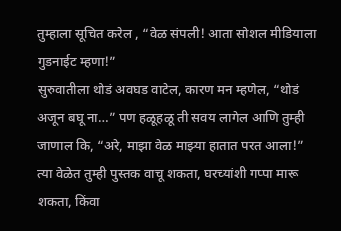तुम्हाला सूचित करेल , “वेळ संपली! आता सोशल मीडियाला गुडनाईट म्हणा!”
सुरुवातीला थोडं अवघड वाटेल, कारण मन म्हणेल, “थोडं अजून बघू ना…” पण हळूहळू ती सवय लागेल आणि तुम्ही जाणाल कि, “अरे, माझा वेळ माझ्या हातात परत आला!”
त्या वेळेत तुम्ही पुस्तक वाचू शकता, घरच्यांशी गप्पा मारू शकता, किंवा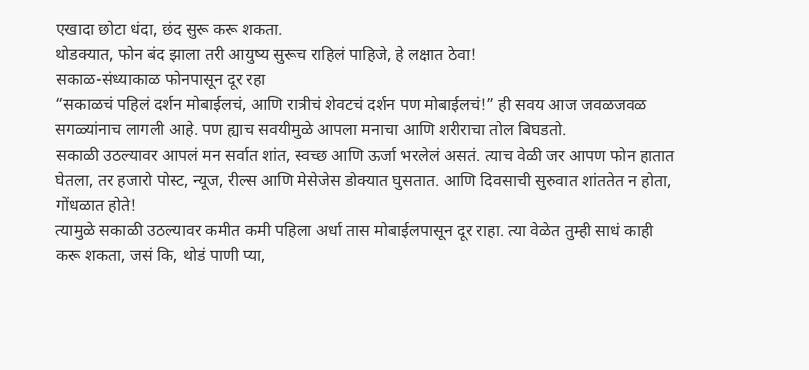एखादा छोटा धंदा, छंद सुरू करू शकता.
थोडक्यात, फोन बंद झाला तरी आयुष्य सुरूच राहिलं पाहिजे, हे लक्षात ठेवा!
सकाळ-संध्याकाळ फोनपासून दूर रहा
“सकाळचं पहिलं दर्शन मोबाईलचं, आणि रात्रीचं शेवटचं दर्शन पण मोबाईलचं!” ही सवय आज जवळजवळ सगळ्यांनाच लागली आहे. पण ह्याच सवयीमुळे आपला मनाचा आणि शरीराचा तोल बिघडतो.
सकाळी उठल्यावर आपलं मन सर्वात शांत, स्वच्छ आणि ऊर्जा भरलेलं असतं. त्याच वेळी जर आपण फोन हातात घेतला, तर हजारो पोस्ट, न्यूज, रील्स आणि मेसेजेस डोक्यात घुसतात. आणि दिवसाची सुरुवात शांततेत न होता, गोंधळात होते!
त्यामुळे सकाळी उठल्यावर कमीत कमी पहिला अर्धा तास मोबाईलपासून दूर राहा. त्या वेळेत तुम्ही साधं काही करू शकता, जसं कि, थोडं पाणी प्या,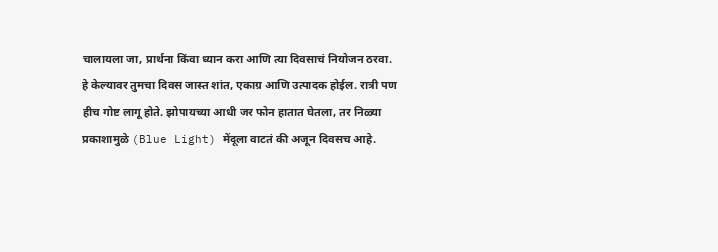चालायला जा, प्रार्थना किंवा ध्यान करा आणि त्या दिवसाचं नियोजन ठरवा.
हे केल्यावर तुमचा दिवस जास्त शांत, एकाग्र आणि उत्पादक होईल. रात्री पण हीच गोष्ट लागू होते. झोपायच्या आधी जर फोन हातात घेतला, तर निळ्या प्रकाशामुळे (Blue Light) मेंदूला वाटतं की अजून दिवसच आहे.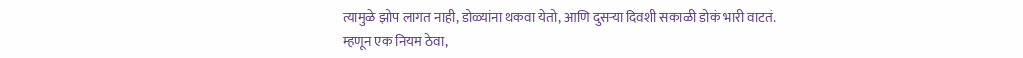त्यामुळे झोप लागत नाही, डोळ्यांना थकवा येतो, आणि दुसऱ्या दिवशी सकाळी डोकं भारी वाटतं.
म्हणून एक नियम ठेवा,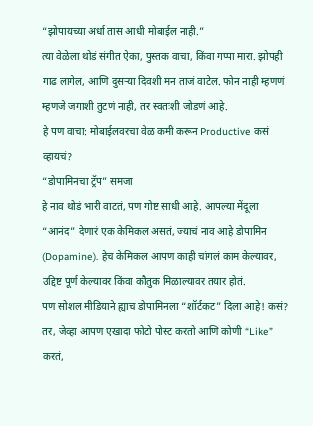“झोपायच्या अर्धा तास आधी मोबाईल नाही.”
त्या वेळेला थोडं संगीत ऐका, पुस्तक वाचा, किंवा गप्पा मारा. झोपही गाढ लागेल, आणि दुसऱ्या दिवशी मन ताजं वाटेल. फोन नाही म्हणणं म्हणजे जगाशी तुटणं नाही, तर स्वतःशी जोडणं आहे.
हे पण वाचा: मोबाईलवरचा वेळ कमी करून Productive कसं व्हायचं?
“डोपामिनचा ट्रॅप” समजा
हे नाव थोडं भारी वाटतं, पण गोष्ट साधी आहे. आपल्या मेंदूला “आनंद” देणारं एक केमिकल असतं, ज्याचं नाव आहे डोपामिन (Dopamine). हेच केमिकल आपण काही चांगलं काम केल्यावर, उद्दिष्ट पूर्ण केल्यावर किंवा कौतुक मिळाल्यावर तयार होतं.
पण सोशल मीडियाने ह्याच डोपामिनला “शॉर्टकट” दिला आहे! कसं? तर, जेव्हा आपण एखादा फोटो पोस्ट करतो आणि कोणी “Like” करतं,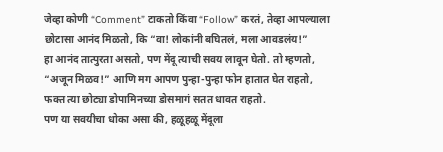जेव्हा कोणी “Comment” टाकतो किंवा “Follow” करतं, तेव्हा आपल्याला छोटासा आनंद मिळतो, कि “वा! लोकांनी बघितलं, मला आवडलंय!”
हा आनंद तात्पुरता असतो, पण मेंदू त्याची सवय लावून घेतो. तो म्हणतो, “अजून मिळव!” आणि मग आपण पुन्हा-पुन्हा फोन हातात घेत राहतो, फक्त त्या छोट्या डोपामिनच्या डोसमागं सतत धावत राहतो.
पण या सवयीचा धोका असा की, हळूहळू मेंदूला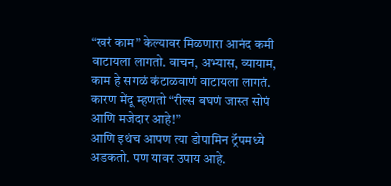“खरं काम” केल्यावर मिळणारा आनंद कमी वाटायला लागतो. वाचन, अभ्यास, व्यायाम, काम हे सगळं कंटाळवाणं वाटायला लागतं. कारण मेंदू म्हणतो “रील्स बघणं जास्त सोपं आणि मजेदार आहे!”
आणि इथंच आपण त्या डोपामिन ट्रॅपमध्ये अडकतो. पण यावर उपाय आहे.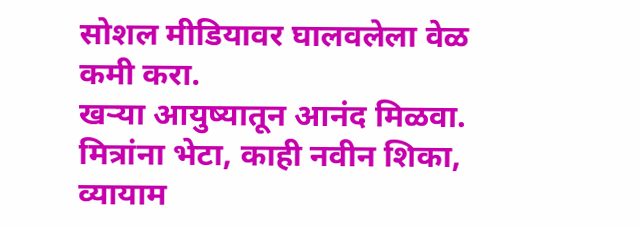सोशल मीडियावर घालवलेला वेळ कमी करा.
खऱ्या आयुष्यातून आनंद मिळवा. मित्रांना भेटा, काही नवीन शिका, व्यायाम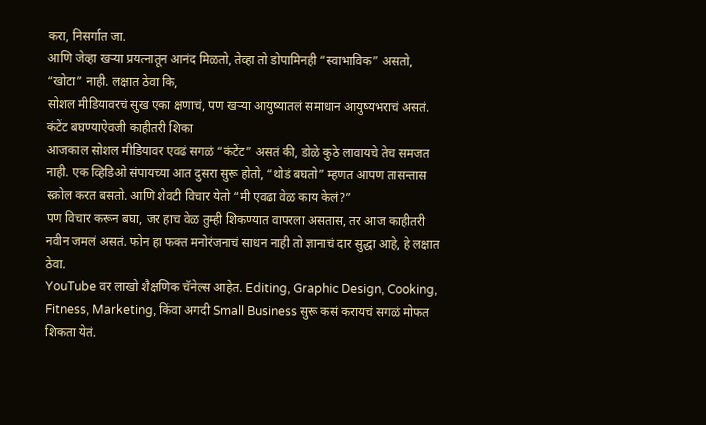करा, निसर्गात जा.
आणि जेव्हा खऱ्या प्रयत्नातून आनंद मिळतो, तेव्हा तो डोपामिनही “स्वाभाविक” असतो, “खोटा” नाही. लक्षात ठेवा कि,
सोशल मीडियावरचं सुख एका क्षणाचं, पण खऱ्या आयुष्यातलं समाधान आयुष्यभराचं असतं.
कंटेंट बघण्याऐवजी काहीतरी शिका
आजकाल सोशल मीडियावर एवढं सगळं “कंटेंट” असतं की, डोळे कुठे लावायचे तेच समजत नाही. एक व्हिडिओ संपायच्या आत दुसरा सुरू होतो, “थोडं बघतो” म्हणत आपण तासन्तास स्क्रोल करत बसतो. आणि शेवटी विचार येतो “मी एवढा वेळ काय केलं?”
पण विचार करून बघा, जर हाच वेळ तुम्ही शिकण्यात वापरला असतास, तर आज काहीतरी नवीन जमलं असतं. फोन हा फक्त मनोरंजनाचं साधन नाही तो ज्ञानाचं दार सुद्धा आहे, हे लक्षात ठेवा.
YouTube वर लाखो शैक्षणिक चॅनेल्स आहेत. Editing, Graphic Design, Cooking, Fitness, Marketing, किंवा अगदी Small Business सुरू कसं करायचं सगळं मोफत शिकता येतं.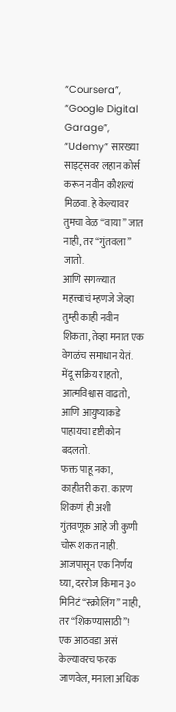“Coursera”, “Google Digital Garage”, “Udemy” सारख्या साइट्सवर लहान कोर्स करून नवीन कौशल्यं मिळवा. हे केल्यावर तुमचा वेळ “वाया” जात नाही, तर “गुंतवला” जातो.
आणि सगळ्यात महत्त्वाचं म्हणजे जेव्हा तुम्ही काही नवीन शिकता, तेव्हा मनात एक वेगळंच समाधान येतं. मेंदू सक्रिय राहतो, आत्मविश्वास वाढतो, आणि आयुष्याकडे पाहायचा दृष्टीकोन बदलतो.
फक्त पाहू नका, काहीतरी करा. कारण शिकणं ही अशी गुंतवणूक आहे जी कुणी चोरू शकत नाही.
आजपासून एक निर्णय घ्या, दररोज किमान ३० मिनिटं “स्क्रोलिंग” नाही, तर “शिकण्यासाठी”! एक आठवडा असं केल्यावरच फरक जाणवेल, मनाला अधिक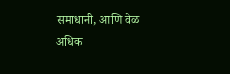समाधानी, आणि वेळ अधिक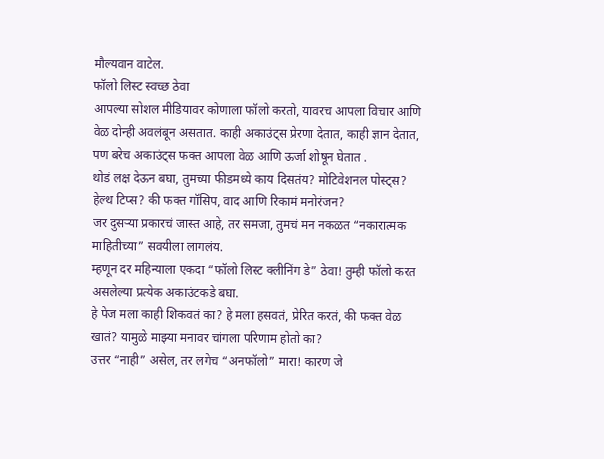मौल्यवान वाटेल.
फॉलो लिस्ट स्वच्छ ठेवा
आपल्या सोशल मीडियावर कोणाला फॉलो करतो, यावरच आपला विचार आणि वेळ दोन्ही अवलंबून असतात. काही अकाउंट्स प्रेरणा देतात, काही ज्ञान देतात, पण बरेच अकाउंट्स फक्त आपला वेळ आणि ऊर्जा शोषून घेतात .
थोडं लक्ष देऊन बघा, तुमच्या फीडमध्ये काय दिसतंय? मोटिवेशनल पोस्ट्स? हेल्थ टिप्स? की फक्त गॉसिप, वाद आणि रिकामं मनोरंजन?
जर दुसऱ्या प्रकारचं जास्त आहे, तर समजा, तुमचं मन नकळत “नकारात्मक माहितीच्या” सवयीला लागलंय.
म्हणून दर महिन्याला एकदा “फॉलो लिस्ट क्लीनिंग डे” ठेवा! तुम्ही फॉलो करत असलेल्या प्रत्येक अकाउंटकडे बघा.
हे पेज मला काही शिकवतं का? हे मला हसवतं, प्रेरित करतं, की फक्त वेळ खातं? यामुळे माझ्या मनावर चांगला परिणाम होतो का?
उत्तर “नाही” असेल, तर लगेच “अनफॉलो” मारा! कारण जे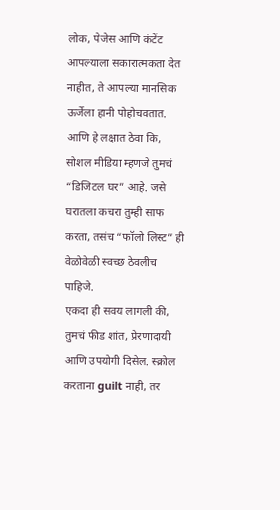लोक, पेजेस आणि कंटेंट आपल्याला सकारात्मकता देत नाहीत, ते आपल्या मानसिक ऊर्जेला हानी पोहोचवतात.
आणि हे लक्षात ठेवा कि, सोशल मीडिया म्हणजे तुमचं “डिजिटल घर” आहे. जसे घरातला कचरा तुम्ही साफ करता, तसंच “फॉलो लिस्ट” ही वेळोवेळी स्वच्छ ठेवलीच पाहिजे.
एकदा ही सवय लागली की, तुमचं फीड शांत, प्रेरणादायी आणि उपयोगी दिसेल. स्क्रोल करताना guilt नाही, तर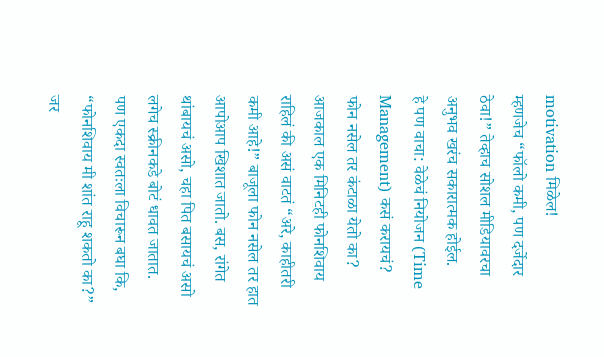motivation मिळेल!
म्हणजेच “फॉलो कमी, पण दर्जेदार ठेवा!” तेव्हाच सोशल मीडियावरचा अनुभव खरंच सकारात्मक होईल.
हे पण वाचा: वेळेचं नियोजन (Time Management) कसं करायचं?
फोन नसेल तर कंटाळा येतो का?
आजकाल एक मिनिटही फोनशिवाय राहिलं की असं वाटतं “अरे, काहीतरी कमी आहे!” बाजूला फोन नसेल तर हात आपोआप खिशात जातो. बस, रांगेत थांबायचं असो, चहा पित बसायचं असो लगेच स्क्रीनकडे बोटं धावत जातात.
पण एकदा स्वतःला विचारून बघा कि, “फोनशिवाय मी शांत राहू शकतो का?” जर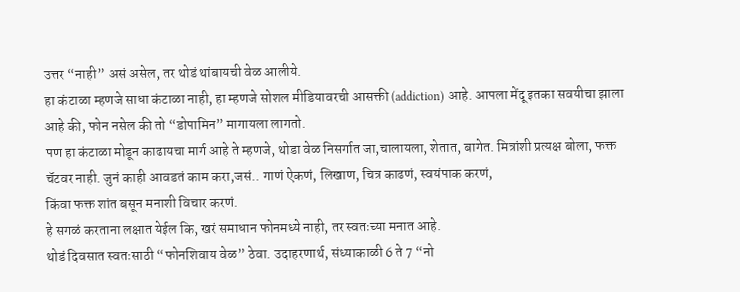उत्तर “नाही” असं असेल, तर थोडं थांबायची वेळ आलीये.
हा कंटाळा म्हणजे साधा कंटाळा नाही, हा म्हणजे सोशल मीडियावरची आसक्ती (addiction) आहे. आपला मेंदू इतका सवयीचा झाला आहे की, फोन नसेल की तो “डोपामिन” मागायला लागतो.
पण हा कंटाळा मोडून काढायचा मार्ग आहे ते म्हणजे, थोडा वेळ निसर्गात जा,चालायला, शेतात, बागेत. मित्रांशी प्रत्यक्ष बोला, फक्त चॅटवर नाही. जुनं काही आवडतं काम करा,जसं.. गाणं ऐकणं, लिखाण, चित्र काढणं, स्वयंपाक करणं,
किंवा फक्त शांत बसून मनाशी विचार करणं.
हे सगळं करताना लक्षात येईल कि, खरं समाधान फोनमध्ये नाही, तर स्वतःच्या मनात आहे.
थोडं दिवसात स्वतःसाठी “फोनशिवाय वेळ” ठेवा. उदाहरणार्थ, संध्याकाळी 6 ते 7 “नो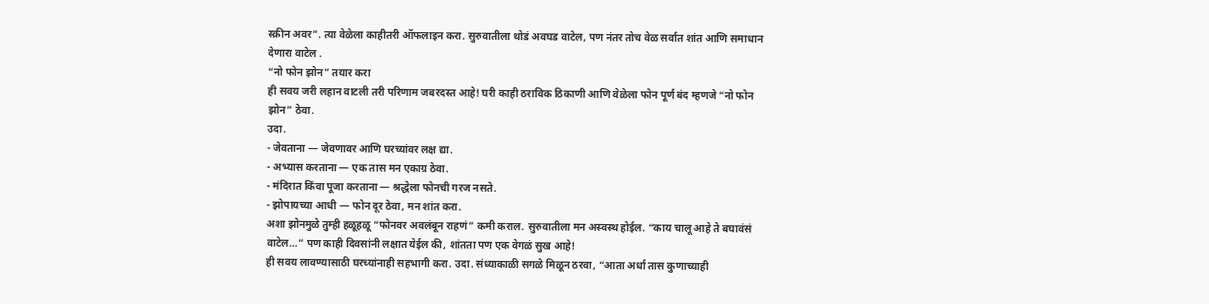स्क्रीन अवर”. त्या वेळेला काहीतरी ऑफलाइन करा. सुरुवातीला थोडं अवघड वाटेल, पण नंतर तोच वेळ सर्वात शांत आणि समाधान देणारा वाटेल .
“नो फोन झोन” तयार करा
ही सवय जरी लहान वाटली तरी परिणाम जबरदस्त आहे! घरी काही ठराविक ठिकाणी आणि वेळेला फोन पूर्ण बंद म्हणजे “नो फोन झोन” ठेवा.
उदा.
- जेवताना — जेवणावर आणि घरच्यांवर लक्ष द्या.
- अभ्यास करताना — एक तास मन एकाग्र ठेवा.
- मंदिरात किंवा पूजा करताना — श्रद्धेला फोनची गरज नसते.
- झोपायच्या आधी — फोन दूर ठेवा, मन शांत करा.
अशा झोनमुळे तुम्ही हळूहळू “फोनवर अवलंबून राहणं” कमी कराल. सुरुवातीला मन अस्वस्थ होईल. “काय चालू आहे ते बघावंसं वाटेल…” पण काही दिवसांनी लक्षात येईल की, शांतता पण एक वेगळं सुख आहे!
ही सवय लावण्यासाठी घरच्यांनाही सहभागी करा. उदा. संध्याकाळी सगळे मिळून ठरवा, “आता अर्धा तास कुणाच्याही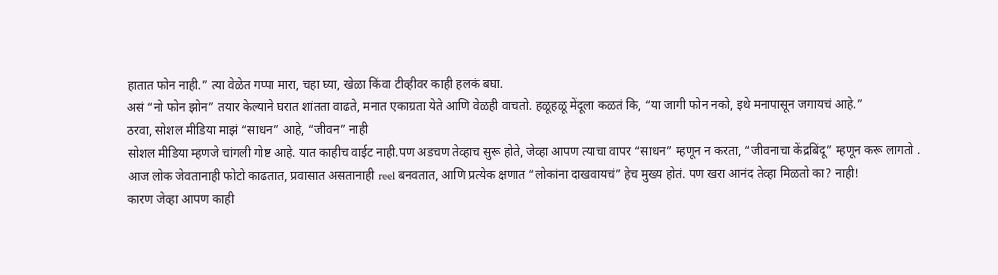हातात फोन नाही.” त्या वेळेत गप्पा मारा, चहा घ्या, खेळा किंवा टीव्हीवर काही हलकं बघा.
असं “नो फोन झोन” तयार केल्याने घरात शांतता वाढते, मनात एकाग्रता येते आणि वेळही वाचतो. हळूहळू मेंदूला कळतं कि, “या जागी फोन नको, इथे मनापासून जगायचं आहे.”
ठरवा, सोशल मीडिया माझं “साधन” आहे, “जीवन” नाही
सोशल मीडिया म्हणजे चांगली गोष्ट आहे. यात काहीच वाईट नाही.पण अडचण तेव्हाच सुरू होते, जेव्हा आपण त्याचा वापर “साधन” म्हणून न करता, “जीवनाचा केंद्रबिंदू” म्हणून करू लागतो .
आज लोक जेवतानाही फोटो काढतात, प्रवासात असतानाही reel बनवतात, आणि प्रत्येक क्षणात “लोकांना दाखवायचं” हेच मुख्य होतं. पण खरा आनंद तेव्हा मिळतो का? नाही!
कारण जेव्हा आपण काही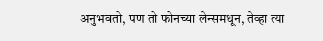अनुभवतो, पण तो फोनच्या लेन्समधून, तेव्हा त्या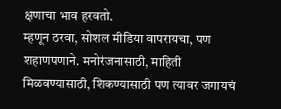क्षणाचा भाव हरवतो.
म्हणून ठरवा, सोशल मीडिया वापरायचा, पण शहाणपणाने. मनोरंजनासाठी, माहिती मिळवण्यासाठी, शिकण्यासाठी पण त्यावर जगायचं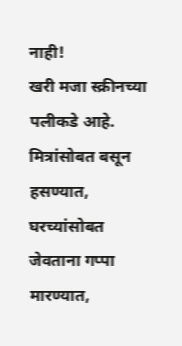नाही!
खरी मजा स्क्रीनच्या पलीकडे आहे. मित्रांसोबत बसून हसण्यात, घरच्यांसोबत जेवताना गप्पा मारण्यात,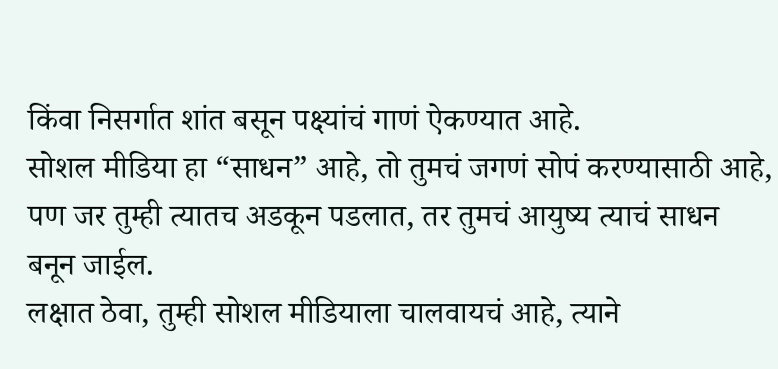किंवा निसर्गात शांत बसून पक्ष्यांचं गाणं ऐकण्यात आहे.
सोशल मीडिया हा “साधन” आहे, तो तुमचं जगणं सोपं करण्यासाठी आहे, पण जर तुम्ही त्यातच अडकून पडलात, तर तुमचं आयुष्य त्याचं साधन बनून जाईल.
लक्षात ठेवा, तुम्ही सोशल मीडियाला चालवायचं आहे, त्याने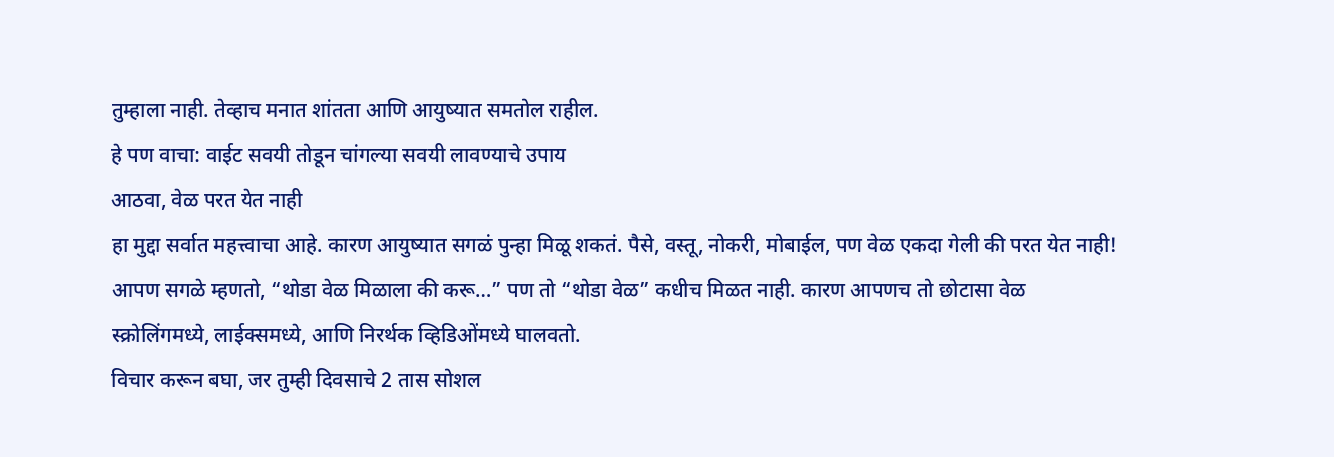तुम्हाला नाही. तेव्हाच मनात शांतता आणि आयुष्यात समतोल राहील.
हे पण वाचा: वाईट सवयी तोडून चांगल्या सवयी लावण्याचे उपाय
आठवा, वेळ परत येत नाही
हा मुद्दा सर्वात महत्त्वाचा आहे. कारण आयुष्यात सगळं पुन्हा मिळू शकतं. पैसे, वस्तू, नोकरी, मोबाईल, पण वेळ एकदा गेली की परत येत नाही!
आपण सगळे म्हणतो, “थोडा वेळ मिळाला की करू…” पण तो “थोडा वेळ” कधीच मिळत नाही. कारण आपणच तो छोटासा वेळ स्क्रोलिंगमध्ये, लाईक्समध्ये, आणि निरर्थक व्हिडिओंमध्ये घालवतो.
विचार करून बघा, जर तुम्ही दिवसाचे 2 तास सोशल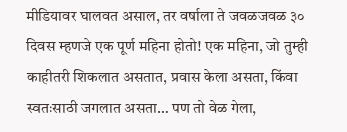मीडियावर घालवत असाल, तर वर्षाला ते जवळजवळ ३० दिवस म्हणजे एक पूर्ण महिना होतो! एक महिना, जो तुम्ही काहीतरी शिकलात असतात, प्रवास केला असता, किंवा स्वतःसाठी जगलात असता… पण तो वेळ गेला,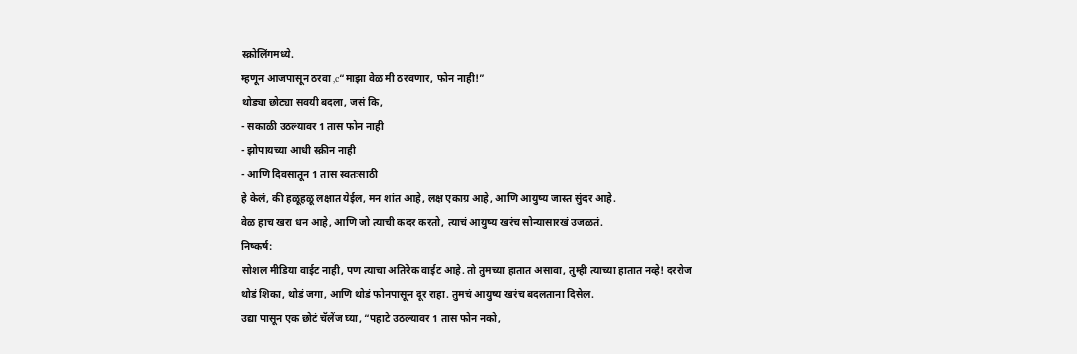स्क्रोलिंगमध्ये.
म्हणून आजपासून ठरवा ,c“माझा वेळ मी ठरवणार, फोन नाही!”
थोड्या छोट्या सवयी बदला, जसं कि,
- सकाळी उठल्यावर 1 तास फोन नाही
- झोपायच्या आधी स्क्रीन नाही
- आणि दिवसातून 1 तास स्वतःसाठी
हे केलं, की हळूहळू लक्षात येईल, मन शांत आहे, लक्ष एकाग्र आहे, आणि आयुष्य जास्त सुंदर आहे.
वेळ हाच खरा धन आहे, आणि जो त्याची कदर करतो, त्याचं आयुष्य खरंच सोन्यासारखं उजळतं.
निष्कर्ष:
सोशल मीडिया वाईट नाही, पण त्याचा अतिरेक वाईट आहे. तो तुमच्या हातात असावा, तुम्ही त्याच्या हातात नव्हे! दररोज थोडं शिका, थोडं जगा, आणि थोडं फोनपासून दूर राहा. तुमचं आयुष्य खरंच बदलताना दिसेल.
उद्या पासून एक छोटं चॅलेंज घ्या, “पहाटे उठल्यावर 1 तास फोन नको,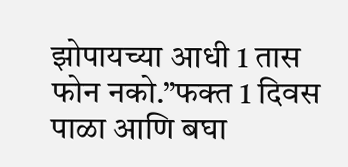झोपायच्या आधी 1 तास फोन नको.”फक्त 1 दिवस पाळा आणि बघा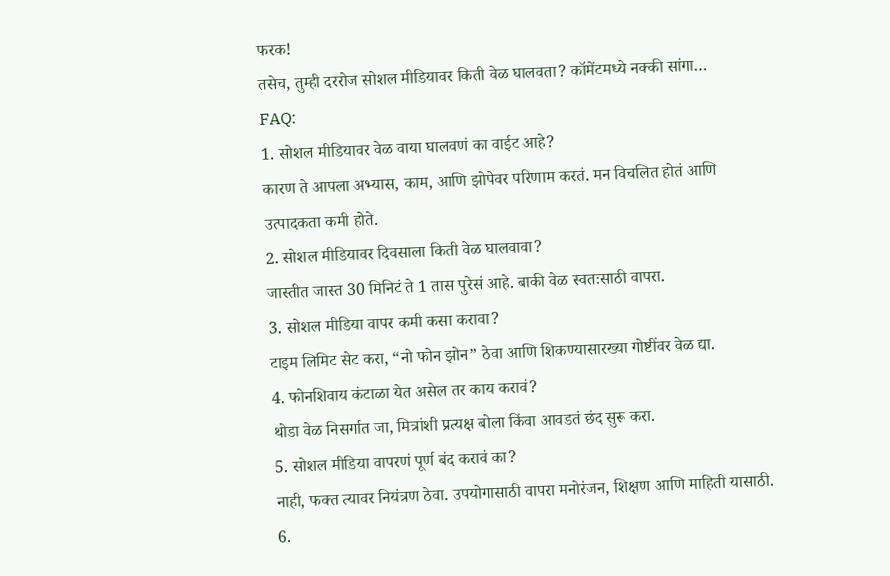फरक!
तसेच, तुम्ही दररोज सोशल मीडियावर किती वेळ घालवता? कॉमेंटमध्ये नक्की सांगा…
FAQ:
1. सोशल मीडियावर वेळ वाया घालवणं का वाईट आहे?
कारण ते आपला अभ्यास, काम, आणि झोपेवर परिणाम करतं. मन विचलित होतं आणि उत्पादकता कमी होते.
2. सोशल मीडियावर दिवसाला किती वेळ घालवावा?
जास्तीत जास्त 30 मिनिटं ते 1 तास पुरेसं आहे. बाकी वेळ स्वतःसाठी वापरा.
3. सोशल मीडिया वापर कमी कसा करावा?
टाइम लिमिट सेट करा, “नो फोन झोन” ठेवा आणि शिकण्यासारख्या गोष्टींवर वेळ द्या.
4. फोनशिवाय कंटाळा येत असेल तर काय करावं?
थोडा वेळ निसर्गात जा, मित्रांशी प्रत्यक्ष बोला किंवा आवडतं छंद सुरू करा.
5. सोशल मीडिया वापरणं पूर्ण बंद करावं का?
नाही, फक्त त्यावर नियंत्रण ठेवा. उपयोगासाठी वापरा मनोरंजन, शिक्षण आणि माहिती यासाठी.
6.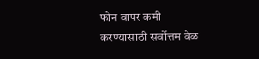फोन वापर कमी करण्यासाठी सर्वोत्तम वेळ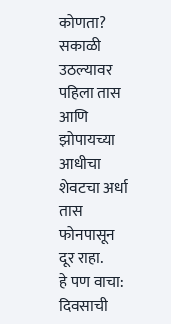कोणता?
सकाळी उठल्यावर पहिला तास आणि झोपायच्या आधीचा शेवटचा अर्धा तास फोनपासून दूर राहा.
हे पण वाचा: दिवसाची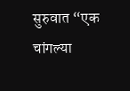सुरुवात “एक चांगल्या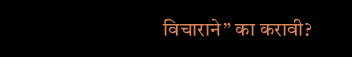विचाराने” का करावी?